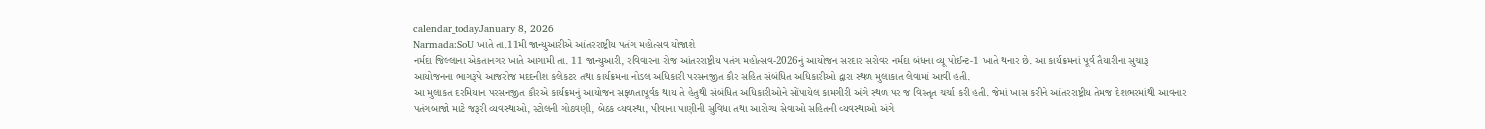calendar_todayJanuary 8, 2026
Narmada:SoU ખાતે તા.11મી જાન્યુઆરીએ આંતરરાષ્ટ્રીય પતંગ મહોત્સવ યોજાશે
નર્મદા જિલ્લાના એકતાનગર ખાતે આગામી તા. 11 જાન્યુઆરી, રવિવારના રોજ આંતરરાષ્ટ્રીય પતંગ મહોત્સવ-2026નું આયોજન સરદાર સરોવર નર્મદા બંધના વ્યૂ પોઈન્ટ-1 ખાતે થનાર છે. આ કાર્યક્રમનાં પૂર્વ તૈયારીના સુચારૂ આયોજનના ભાગરૂપે આજરોજ મદદનીશ કલેકટર તથા કાર્યક્રમના નોડલ અધિકારી પરસનજીત કૌર સહિત સંબંધિત અધિકારીઓ દ્વારા સ્થળ મુલાકાત લેવામાં આવી હતી.
આ મુલાકત દરમિયાન પરસનજીત કૌરએ કાર્યક્રમનું આયોજન સફ્ળતાપૂર્વક થાય તે હેતુથી સંબંધિત અધિકારીઓને સોંપાયેલ કામગીરી અંગે સ્થળ પર જ વિસ્તૃત ચર્ચા કરી હતી. જેમાં ખાસ કરીને આંતરરાષ્ટ્રીય તેમજ દેશભરમાંથી આવનાર પતંગબાજો માટે જરૂરી વ્યવસ્થાઓ, સ્ટોલની ગોઠવણી, બેઠક વ્યવસ્થા, પીવાના પાણીની સુવિધા તથા આરોગ્ય સેવાઓ સહિતની વ્યવસ્થાઓ અંગે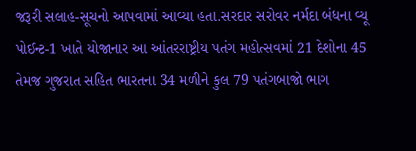જરૂરી સલાહ-સૂચનો આપવામાં આવ્યા હતા.સરદાર સરોવર નર્મદા બંધના વ્યૂ પોઈન્ટ-1 ખાતે યોજાનાર આ આંતરરાષ્ટ્રીય પતંગ મહોત્સવમાં 21 દેશોના 45 તેમજ ગુજરાત સહિત ભારતના 34 મળીને કુલ 79 પતંગબાજો ભાગ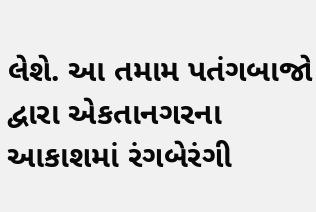લેશે. આ તમામ પતંગબાજો દ્વારા એકતાનગરના આકાશમાં રંગબેરંગી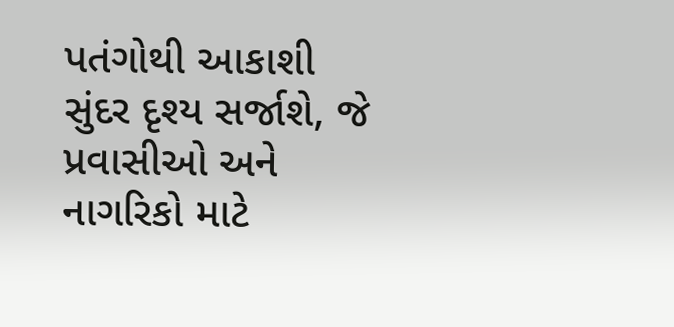પતંગોથી આકાશી સુંદર દૃશ્ય સર્જાશે, જે પ્રવાસીઓ અને નાગરિકો માટે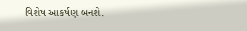વિશેષ આકર્ષણ બનશે.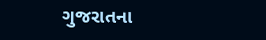ગુજરાતના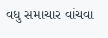વધુ સમાચાર વાંચવા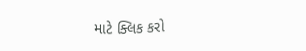માટે ક્લિક કરો